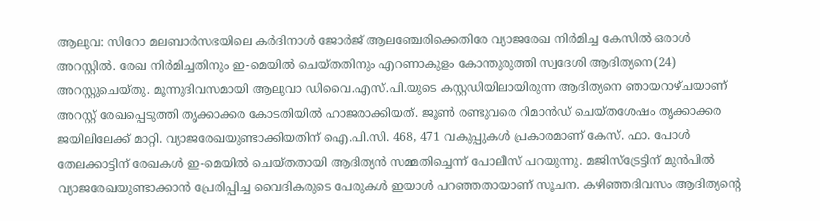ആലുവ: സിറോ മലബാർസഭയിലെ കർദിനാൾ ജോർജ് ആലഞ്ചേരിക്കെതിരേ വ്യാജരേഖ നിർമിച്ച കേസിൽ ഒരാൾ അറസ്റ്റിൽ. രേഖ നിർമിച്ചതിനും ഇ-മെയിൽ ചെയ്തതിനും എറണാകുളം കോന്തുരുത്തി സ്വദേശി ആദിത്യനെ(24) അറസ്റ്റുചെയ്തു. മൂന്നുദിവസമായി ആലുവാ ഡിവൈ.എസ്.പി.യുടെ കസ്റ്റഡിയിലായിരുന്ന ആദിത്യനെ ഞായറാഴ്ചയാണ് അറസ്റ്റ് രേഖപ്പെടുത്തി തൃക്കാക്കര കോടതിയിൽ ഹാജരാക്കിയത്. ജൂൺ രണ്ടുവരെ റിമാൻഡ് ചെയ്തശേഷം തൃക്കാക്കര ജയിലിലേക്ക് മാറ്റി. വ്യാജരേഖയുണ്ടാക്കിയതിന് ഐ.പി.സി. 468, 471 വകുപ്പുകൾ പ്രകാരമാണ് കേസ്. ഫാ. പോൾ തേലക്കാട്ടിന് രേഖകൾ ഇ-മെയിൽ ചെയ്തതായി ആദിത്യൻ സമ്മതിച്ചെന്ന് പോലീസ് പറയുന്നു. മജിസ്ട്രേട്ടിന് മുൻപിൽ വ്യാജരേഖയുണ്ടാക്കാൻ പ്രേരിപ്പിച്ച വൈദികരുടെ പേരുകൾ ഇയാൾ പറഞ്ഞതായാണ് സൂചന. കഴിഞ്ഞദിവസം ആദിത്യന്റെ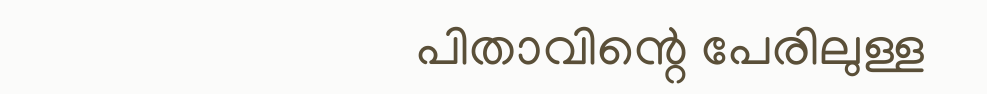പിതാവിന്റെ പേരിലുള്ള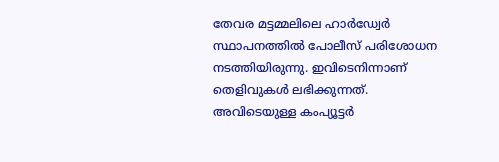തേവര മട്ടമ്മലിലെ ഹാർഡ്വേർ സ്ഥാപനത്തിൽ പോലീസ് പരിശോധന നടത്തിയിരുന്നു. ഇവിടെനിന്നാണ് തെളിവുകൾ ലഭിക്കുന്നത്. അവിടെയുള്ള കംപ്യൂട്ടർ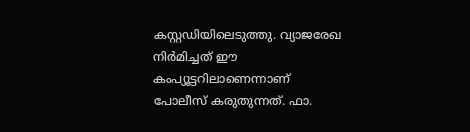കസ്റ്റഡിയിലെടുത്തു. വ്യാജരേഖ നിർമിച്ചത് ഈ കംപ്യൂട്ടറിലാണെന്നാണ് പോലീസ് കരുതുന്നത്. ഫാ.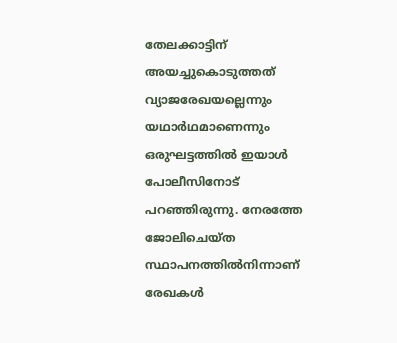തേലക്കാട്ടിന് അയച്ചുകൊടുത്തത് വ്യാജരേഖയല്ലെന്നും യഥാർഥമാണെന്നും ഒരുഘട്ടത്തിൽ ഇയാൾ പോലീസിനോട് പറഞ്ഞിരുന്നു. നേരത്തേ ജോലിചെയ്ത സ്ഥാപനത്തിൽനിന്നാണ് രേഖകൾ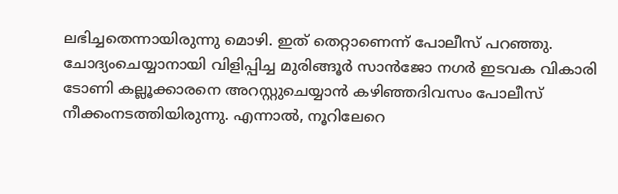ലഭിച്ചതെന്നായിരുന്നു മൊഴി. ഇത് തെറ്റാണെന്ന് പോലീസ് പറഞ്ഞു. ചോദ്യംചെയ്യാനായി വിളിപ്പിച്ച മുരിങ്ങൂർ സാൻജോ നഗർ ഇടവക വികാരി ടോണി കല്ലൂക്കാരനെ അറസ്റ്റുചെയ്യാൻ കഴിഞ്ഞദിവസം പോലീസ് നീക്കംനടത്തിയിരുന്നു. എന്നാൽ, നൂറിലേറെ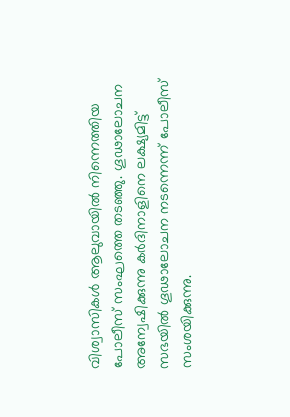വിശ്വാസികൾ ആലുവായിൽ നിന്നെത്തിയ പോലീസ് സംഘത്തെ തടഞ്ഞു. ഗൂഢാലോചന അന്വേഷിക്കുന്നു കർദിനാളിനെ ലക്ഷ്യമിട്ട് സഭയിൽ ഗൂഢാലോചന നടന്നെന്ന് പോലീസ് സംശയിക്കുന്നു.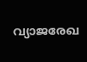വ്യാജരേഖ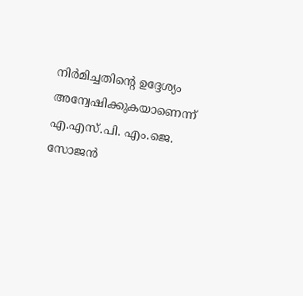നിർമിച്ചതിന്റെ ഉദ്ദേശ്യം അന്വേഷിക്കുകയാണെന്ന് എ.എസ്.പി. എം.ജെ. സോജൻ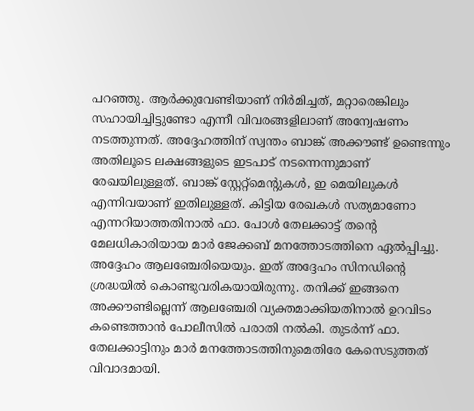പറഞ്ഞു. ആർക്കുവേണ്ടിയാണ് നിർമിച്ചത്, മറ്റാരെങ്കിലും സഹായിച്ചിട്ടുണ്ടോ എന്നീ വിവരങ്ങളിലാണ് അന്വേഷണം നടത്തുന്നത്. അദ്ദേഹത്തിന് സ്വന്തം ബാങ്ക് അക്കൗണ്ട് ഉണ്ടെന്നും അതിലൂടെ ലക്ഷങ്ങളുടെ ഇടപാട് നടന്നെന്നുമാണ് രേഖയിലുള്ളത്. ബാങ്ക് സ്റ്റേറ്റ്മെന്റുകൾ, ഇ മെയിലുകൾ എന്നിവയാണ് ഇതിലുള്ളത്. കിട്ടിയ രേഖകൾ സത്യമാണോ എന്നറിയാത്തതിനാൽ ഫാ. പോൾ തേലക്കാട്ട് തന്റെ മേലധികാരിയായ മാർ ജേക്കബ് മനത്തോടത്തിനെ ഏൽപ്പിച്ചു. അദ്ദേഹം ആലഞ്ചേരിയെയും. ഇത് അദ്ദേഹം സിനഡിന്റെ ശ്രദ്ധയിൽ കൊണ്ടുവരികയായിരുന്നു. തനിക്ക് ഇങ്ങനെ അക്കൗണ്ടില്ലെന്ന് ആലഞ്ചേരി വ്യക്തമാക്കിയതിനാൽ ഉറവിടം കണ്ടെത്താൻ പോലീസിൽ പരാതി നൽകി. തുടർന്ന് ഫാ. തേലക്കാട്ടിനും മാർ മനത്തോടത്തിനുമെതിരേ കേസെടുത്തത് വിവാദമായി.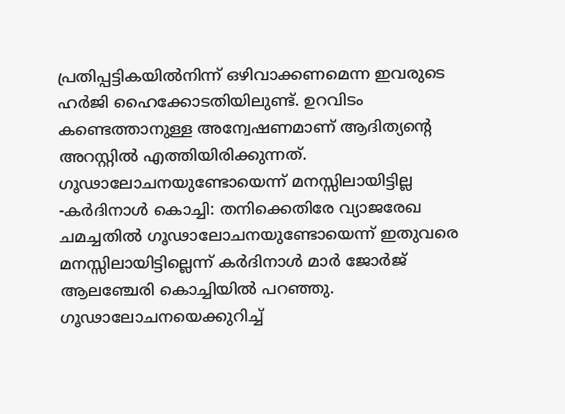പ്രതിപ്പട്ടികയിൽനിന്ന് ഒഴിവാക്കണമെന്ന ഇവരുടെ ഹർജി ഹൈക്കോടതിയിലുണ്ട്. ഉറവിടം കണ്ടെത്താനുള്ള അന്വേഷണമാണ് ആദിത്യന്റെ അറസ്റ്റിൽ എത്തിയിരിക്കുന്നത്. ഗൂഢാലോചനയുണ്ടോയെന്ന് മനസ്സിലായിട്ടില്ല -കർദിനാൾ കൊച്ചി: തനിക്കെതിരേ വ്യാജരേഖ ചമച്ചതിൽ ഗൂഢാലോചനയുണ്ടോയെന്ന് ഇതുവരെ മനസ്സിലായിട്ടില്ലെന്ന് കർദിനാൾ മാർ ജോർജ് ആലഞ്ചേരി കൊച്ചിയിൽ പറഞ്ഞു. ഗൂഢാലോചനയെക്കുറിച്ച്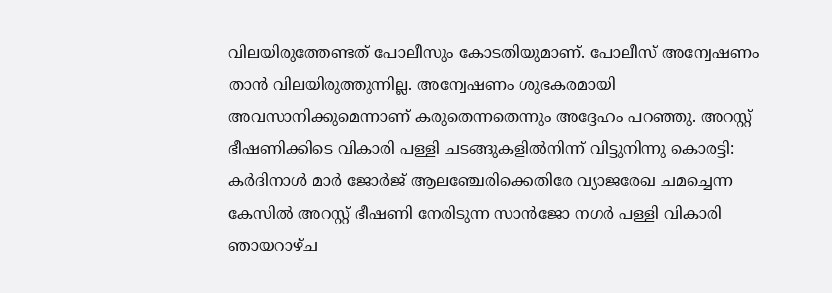വിലയിരുത്തേണ്ടത് പോലീസും കോടതിയുമാണ്. പോലീസ് അന്വേഷണം താൻ വിലയിരുത്തുന്നില്ല. അന്വേഷണം ശുഭകരമായി അവസാനിക്കുമെന്നാണ് കരുതെന്നതെന്നും അദ്ദേഹം പറഞ്ഞു. അറസ്റ്റ് ഭീഷണിക്കിടെ വികാരി പള്ളി ചടങ്ങുകളിൽനിന്ന് വിട്ടുനിന്നു കൊരട്ടി: കർദിനാൾ മാർ ജോർജ് ആലഞ്ചേരിക്കെതിരേ വ്യാജരേഖ ചമച്ചെന്ന കേസിൽ അറസ്റ്റ് ഭീഷണി നേരിടുന്ന സാൻജോ നഗർ പള്ളി വികാരി ഞായറാഴ്ച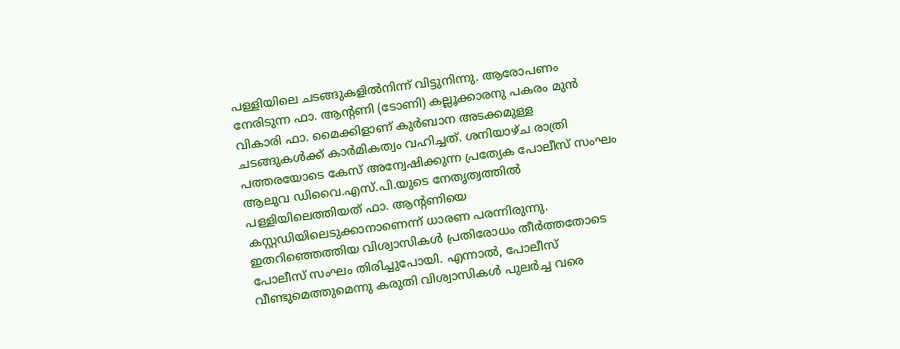പള്ളിയിലെ ചടങ്ങുകളിൽനിന്ന് വിട്ടുനിന്നു. ആരോപണം നേരിടുന്ന ഫാ. ആന്റണി (ടോണി) കല്ലൂക്കാരനു പകരം മുൻ വികാരി ഫാ. മൈക്കിളാണ് കുർബാന അടക്കമുള്ള ചടങ്ങുകൾക്ക് കാർമികത്വം വഹിച്ചത്. ശനിയാഴ്ച രാത്രി പത്തരയോടെ കേസ് അന്വേഷിക്കുന്ന പ്രത്യേക പോലീസ് സംഘം ആലുവ ഡിവൈ.എസ്.പി.യുടെ നേതൃത്വത്തിൽ പള്ളിയിലെത്തിയത് ഫാ. ആന്റണിയെ കസ്റ്റഡിയിലെടുക്കാനാണെന്ന് ധാരണ പരന്നിരുന്നു. ഇതറിഞ്ഞെത്തിയ വിശ്വാസികൾ പ്രതിരോധം തീർത്തതോടെ പോലീസ് സംഘം തിരിച്ചുപോയി. എന്നാൽ, പോലീസ് വീണ്ടുമെത്തുമെന്നു കരുതി വിശ്വാസികൾ പുലർച്ച വരെ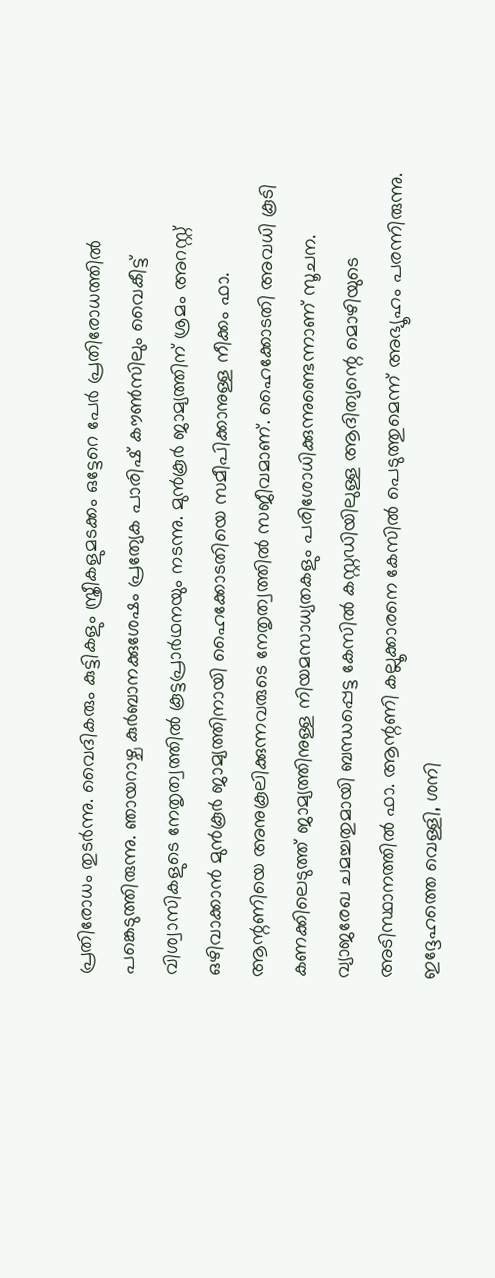പ്രതിരോധം തുടർന്നു. വൈദികരും കുട്ടികളും സ്ത്രീകളുമടക്കം ഒട്ടേറെ പേർ പ്രതിരോധത്തിൽ പങ്കെടുത്തിരുന്നു. ഞായറാഴ്ച കുർബാനക്കുശേഷം പ്രത്യേക പാരിഷ് കൗൺസിലും വൈകീട്ട് വിശ്വാസികളുടെ നേതൃത്വത്തിൽ കൂട്ടപ്രാർഥനയും നടന്നു. മുൻകൂർ ജാമ്യത്തിന് ശ്രമം അറസ്റ്റ് ഒഴിവാക്കാൻ മുൻകൂർ ജാമ്യത്തിനായി ഹൈക്കോടതിയെ സമീപിക്കാനുള്ള നീക്കം ഫാ. ആന്റണിയെ അനുകൂലിക്കുന്നവരുടെ നേതൃത്വത്തിൽ സജീവമാണ്. ഹൈക്കോടതി അവധി കൂടി കണക്കിലെടുത്ത് ജാമ്യത്തിനുള്ള നിയമസാധ്യതകളും പരിശോധിക്കുന്നുണ്ടെന്നാണ് സൂചന. വ്യാജരേഖ ചമച്ചതുമായി ബന്ധപ്പെട്ട കേസിൽ കസ്റ്റഡിയിലുള്ള ആദിത്യന്റെ മൊഴിയുടെ അടിസ്ഥാനത്തിൽ ഫാ. ആന്റണി കല്ലൂക്കാരനെ കേസിൽ പെടുത്തുമെന്ന് അഭ്യൂഹം പരന്നിരുന്നു. ഇദ്ദേഹത്തെ വെള്ളി, ശനി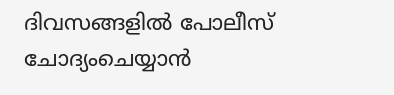ദിവസങ്ങളിൽ പോലീസ് ചോദ്യംചെയ്യാൻ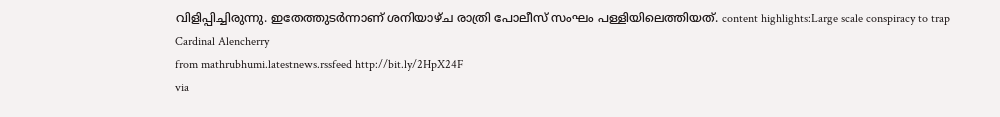വിളിപ്പിച്ചിരുന്നു. ഇതേത്തുടർന്നാണ് ശനിയാഴ്ച രാത്രി പോലീസ് സംഘം പള്ളിയിലെത്തിയത്. content highlights:Large scale conspiracy to trap Cardinal Alencherry
from mathrubhumi.latestnews.rssfeed http://bit.ly/2HpX24F
via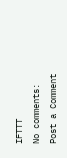IFTTT
No comments:
Post a Comment